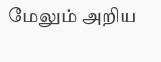மேலும் அறிய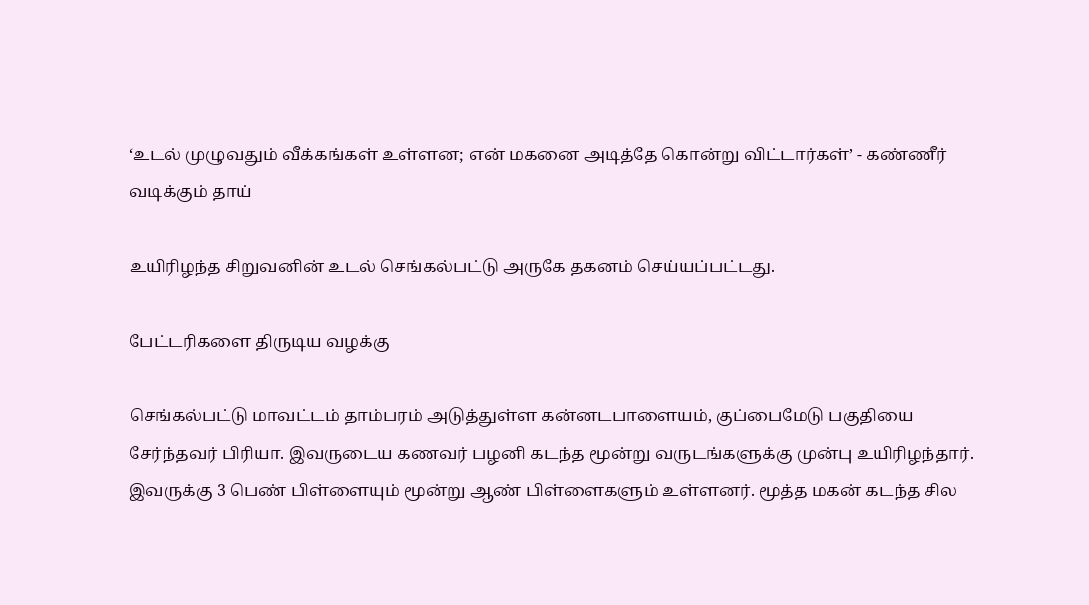‘உடல் முழுவதும் வீக்கங்கள் உள்ளன; என் மகனை அடித்தே கொன்று விட்டார்கள்’ - கண்ணீர் வடிக்கும் தாய்

உயிரிழந்த சிறுவனின் உடல் செங்கல்பட்டு அருகே தகனம் செய்யப்பட்டது.

பேட்டரிகளை திருடிய வழக்கு

செங்கல்பட்டு மாவட்டம் தாம்பரம் அடுத்துள்ள கன்னடபாளையம், குப்பைமேடு பகுதியை சேர்ந்தவர் பிரியா. இவருடைய கணவர் பழனி கடந்த மூன்று வருடங்களுக்கு முன்பு உயிரிழந்தார். இவருக்கு 3 பெண் பிள்ளையும் மூன்று ஆண் பிள்ளைகளும் உள்ளனர். மூத்த மகன் கடந்த சில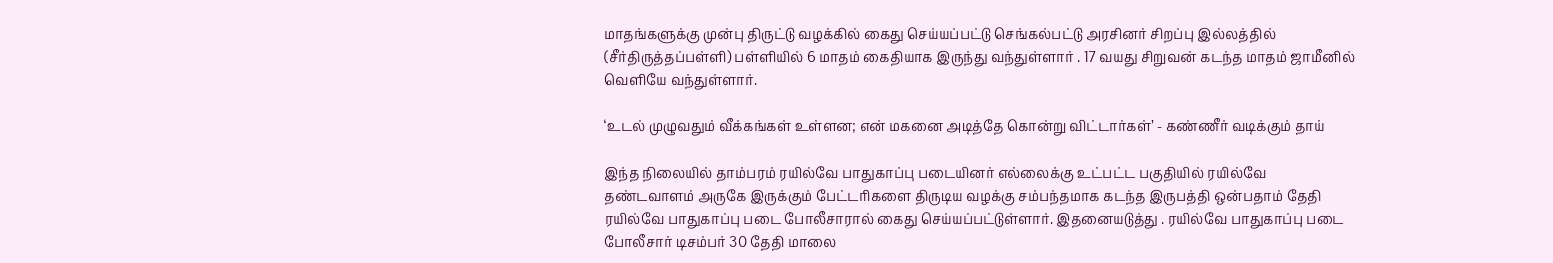மாதங்களுக்கு முன்பு திருட்டு வழக்கில் கைது செய்யப்பட்டு செங்கல்பட்டு அரசினர் சிறப்பு இல்லத்தில் (சீர்திருத்தப்பள்ளி) பள்ளியில் 6 மாதம் கைதியாக இருந்து வந்துள்ளார் . 17 வயது சிறுவன் கடந்த மாதம் ஜாமீனில் வெளியே வந்துள்ளார்.

‘உடல் முழுவதும் வீக்கங்கள் உள்ளன; என் மகனை அடித்தே கொன்று விட்டார்கள்’ - கண்ணீர் வடிக்கும் தாய்

இந்த நிலையில் தாம்பரம் ரயில்வே பாதுகாப்பு படையினர் எல்லைக்கு உட்பட்ட பகுதியில் ரயில்வே தண்டவாளம் அருகே இருக்கும் பேட்டரிகளை திருடிய வழக்கு சம்பந்தமாக கடந்த இருபத்தி ஒன்பதாம் தேதி ரயில்வே பாதுகாப்பு படை போலீசாரால் கைது செய்யப்பட்டுள்ளார். இதனையடுத்து . ரயில்வே பாதுகாப்பு படை போலீசார் டிசம்பர் 30 தேதி மாலை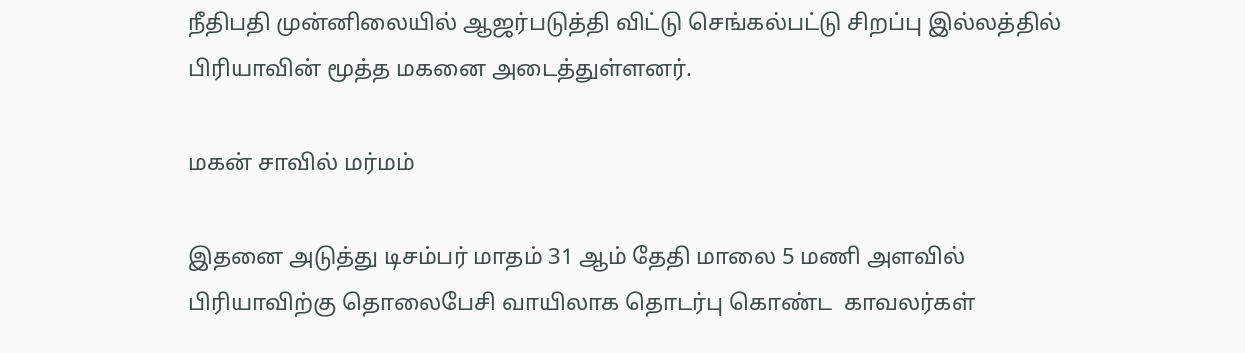நீதிபதி முன்னிலையில் ஆஜர்படுத்தி விட்டு செங்கல்பட்டு சிறப்பு இல்லத்தில் பிரியாவின் மூத்த மகனை அடைத்துள்ளனர்.

மகன் சாவில் மர்மம்

இதனை அடுத்து டிசம்பர் மாதம் 31 ஆம் தேதி மாலை 5 மணி அளவில் பிரியாவிற்கு தொலைபேசி வாயிலாக தொடர்பு கொண்ட  காவலர்கள்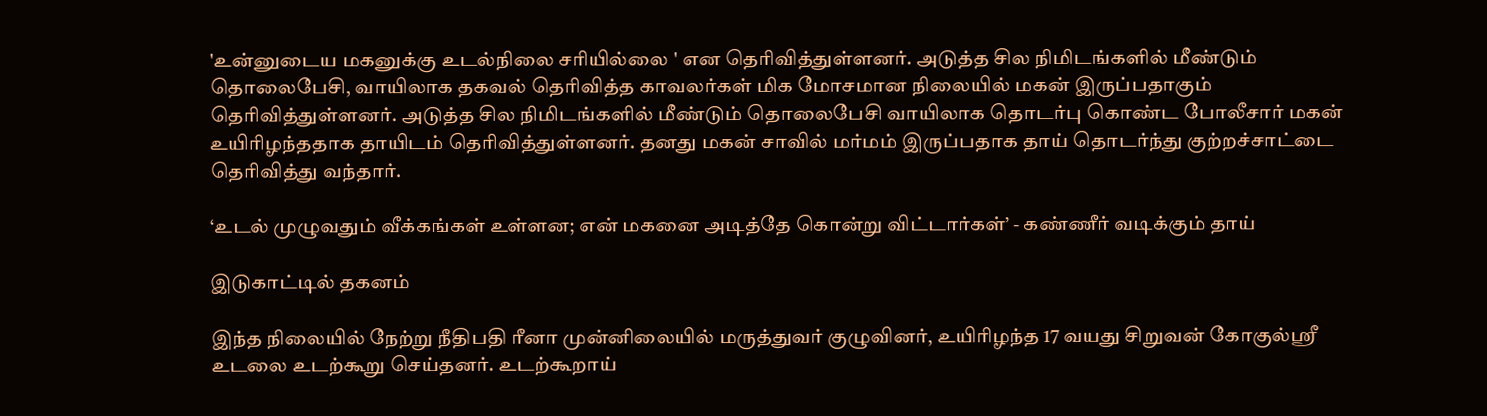'உன்னுடைய மகனுக்கு உடல்நிலை சரியில்லை ' என தெரிவித்துள்ளனர். அடுத்த சில நிமிடங்களில் மீண்டும் தொலைபேசி, வாயிலாக தகவல் தெரிவித்த காவலர்கள் மிக மோசமான நிலையில் மகன் இருப்பதாகும் தெரிவித்துள்ளனர். அடுத்த சில நிமிடங்களில் மீண்டும் தொலைபேசி வாயிலாக தொடர்பு கொண்ட போலீசார் மகன் உயிரிழந்ததாக தாயிடம் தெரிவித்துள்ளனர். தனது மகன் சாவில் மர்மம் இருப்பதாக தாய் தொடர்ந்து குற்றச்சாட்டை தெரிவித்து வந்தார்.

‘உடல் முழுவதும் வீக்கங்கள் உள்ளன; என் மகனை அடித்தே கொன்று விட்டார்கள்’ - கண்ணீர் வடிக்கும் தாய்

இடுகாட்டில் தகனம்

இந்த நிலையில் நேற்று நீதிபதி ரீனா முன்னிலையில் மருத்துவர் குழுவினர், உயிரிழந்த 17 வயது சிறுவன் கோகுல்ஸ்ரீ உடலை உடற்கூறு செய்தனர். உடற்கூறாய்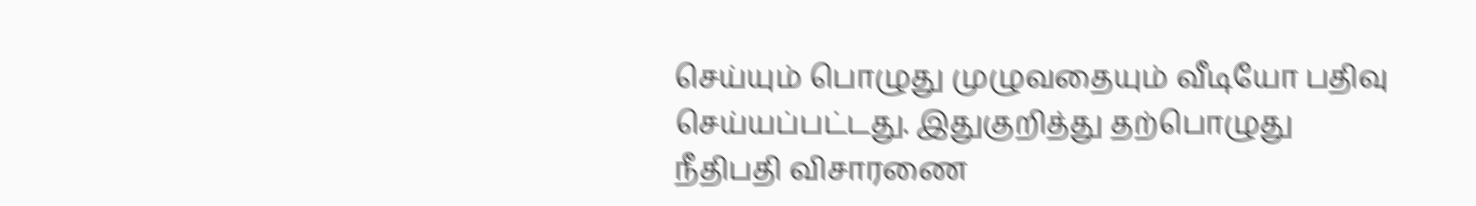செய்யும் பொழுது முழுவதையும் வீடியோ பதிவு செய்யப்பட்டது. இதுகுறித்து தற்பொழுது நீதிபதி விசாரணை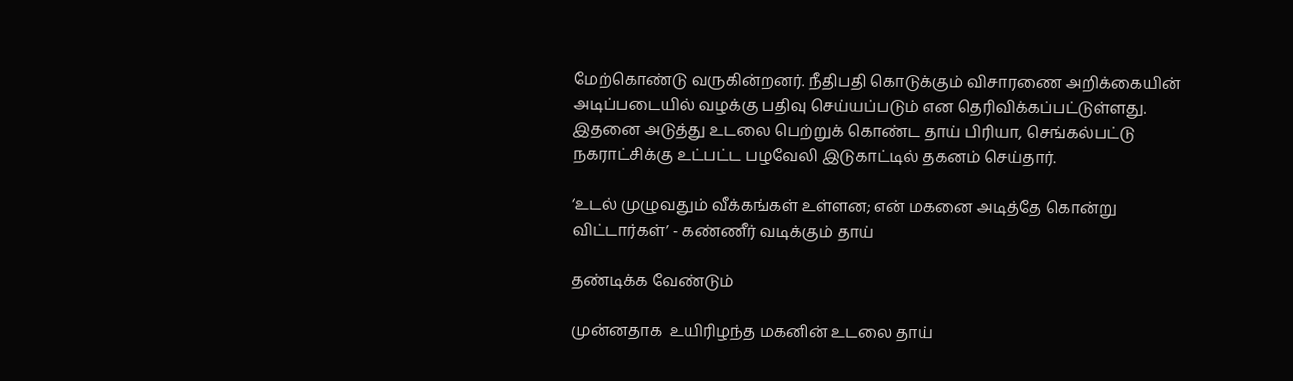மேற்கொண்டு வருகின்றனர். நீதிபதி கொடுக்கும் விசாரணை அறிக்கையின் அடிப்படையில் வழக்கு பதிவு செய்யப்படும் என தெரிவிக்கப்பட்டுள்ளது. இதனை அடுத்து உடலை பெற்றுக் கொண்ட தாய் பிரியா, செங்கல்பட்டு நகராட்சிக்கு உட்பட்ட பழவேலி இடுகாட்டில் தகனம் செய்தார்.

‘உடல் முழுவதும் வீக்கங்கள் உள்ளன; என் மகனை அடித்தே கொன்று விட்டார்கள்’ - கண்ணீர் வடிக்கும் தாய்

தண்டிக்க வேண்டும்

முன்னதாக  உயிரிழந்த மகனின் உடலை தாய்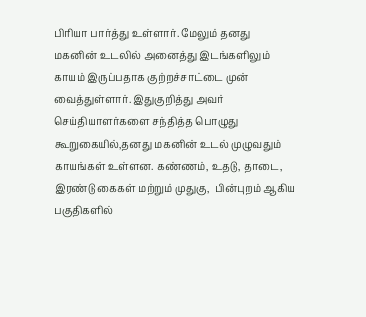பிரியா பார்த்து உள்ளார். மேலும் தனது மகனின் உடலில் அனைத்து இடங்களிலும் காயம் இருப்பதாக குற்றச்சாட்டை முன் வைத்துள்ளார். இதுகுறித்து அவர் செய்தியாளர்களை சந்தித்த பொழுது கூறுகையில்,தனது மகனின் உடல் முழுவதும் காயங்கள் உள்ளன. கண்ணம், உதடு, தாடை, இரண்டு கைகள் மற்றும் முதுகு,  பின்புறம் ஆகிய பகுதிகளில்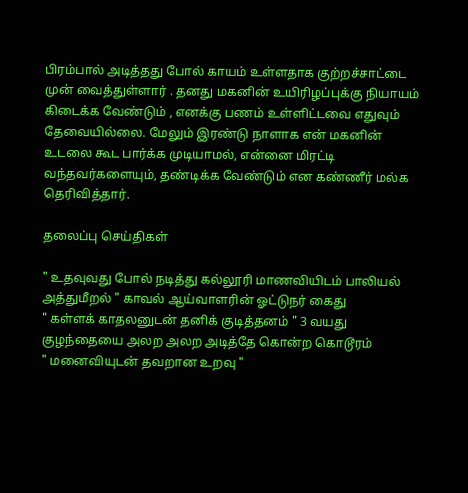பிரம்பால் அடித்தது போல் காயம் உள்ளதாக குற்றச்சாட்டை முன் வைத்துள்ளார் . தனது மகனின் உயிரிழப்புக்கு நியாயம் கிடைக்க வேண்டும் , எனக்கு பணம் உள்ளிட்டவை எதுவும் தேவையில்லை. மேலும் இரண்டு நாளாக என் மகனின் உடலை கூட பார்க்க முடியாமல், என்னை மிரட்டி வந்தவர்களையும், தண்டிக்க வேண்டும் என கண்ணீர் மல்க தெரிவித்தார்.

தலைப்பு செய்திகள்

" உதவுவது போல் நடித்து கல்லூரி மாணவியிடம் பாலியல் அத்துமீறல் " காவல் ஆய்வாளரின் ஓட்டுநர் கைது
" கள்ளக் காதலனுடன் தனிக் குடித்தனம் " 3 வயது குழந்தையை அலற அலற அடித்தே கொன்ற கொடூரம்
" மனைவியுடன் தவறான உறவு "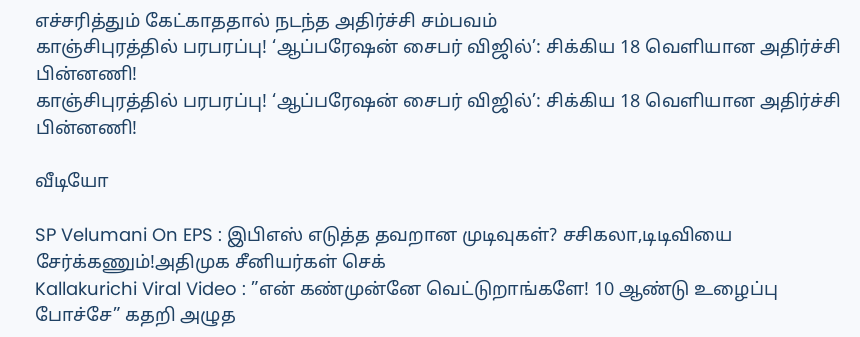எச்சரித்தும் கேட்காததால் நடந்த அதிர்ச்சி சம்பவம்
காஞ்சிபுரத்தில் பரபரப்பு! ‘ஆப்பரேஷன் சைபர் விஜில்’: சிக்கிய 18 வெளியான அதிர்ச்சி பின்னணி!
காஞ்சிபுரத்தில் பரபரப்பு! ‘ஆப்பரேஷன் சைபர் விஜில்’: சிக்கிய 18 வெளியான அதிர்ச்சி பின்னணி!

வீடியோ

SP Velumani On EPS : இபிஎஸ் எடுத்த தவறான முடிவுகள்? சசிகலா,டிடிவியை சேர்க்கணும்!அதிமுக சீனியர்கள் செக்
Kallakurichi Viral Video : ”என் கண்முன்னே வெட்டுறாங்களே! 10 ஆண்டு உழைப்பு போச்சே” கதறி அழுத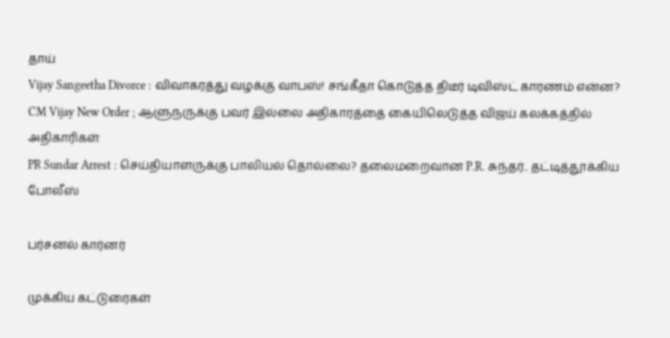தாய்
Vijay Sangeetha Divorce : விவாகரத்து வழக்கு வாபஸ்! சங்கீதா கொடுத்த திடீர் டிவிஸ்ட் காரணம் என்ன?
CM Vijay New Order ; ஆளுநருக்கு பவர் இல்லை அதிகாரத்தை கையிலெடுத்த விஜய் கலக்கத்தில் அதிகாரிகள்
PR Sundar Arrest : செய்தியாளருக்கு பாலியல் தொல்லை? தலைமறைவான P.R. சுந்தர்.. தட்டித்தூக்கிய போலீஸ்

பர்சனல் கார்னர்

முக்கிய கட்டுரைகள்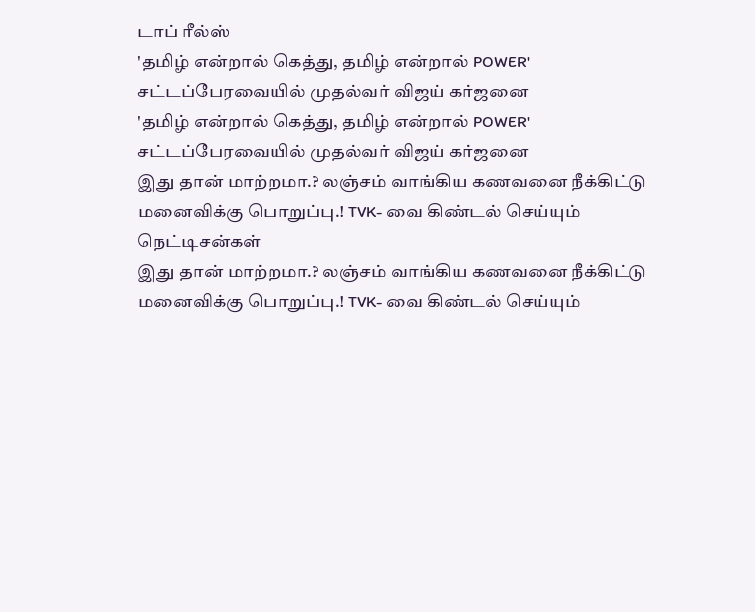டாப் ரீல்ஸ்
'தமிழ் என்றால் கெத்து, தமிழ் என்றால் POWER' சட்டப்பேரவையில் முதல்வர் விஜய் கர்ஜனை
'தமிழ் என்றால் கெத்து, தமிழ் என்றால் POWER' சட்டப்பேரவையில் முதல்வர் விஜய் கர்ஜனை
இது தான் மாற்றமா.? லஞ்சம் வாங்கிய கணவனை நீக்கிட்டு மனைவிக்கு பொறுப்பு.! TVK- வை கிண்டல் செய்யும் நெட்டிசன்கள்
இது தான் மாற்றமா.? லஞ்சம் வாங்கிய கணவனை நீக்கிட்டு மனைவிக்கு பொறுப்பு.! TVK- வை கிண்டல் செய்யும்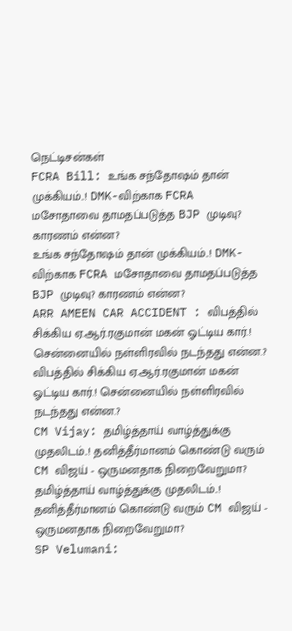நெட்டிசன்கள்
FCRA Bill: உங்க சந்தோஷம் தான் முக்கியம்..! DMK-விற்காக FCRA மசோதாவை தாமதப்படுத்த BJP முடிவு? காரணம் என்ன?
உங்க சந்தோஷம் தான் முக்கியம்..! DMK-விற்காக FCRA மசோதாவை தாமதப்படுத்த BJP முடிவு? காரணம் என்ன?
ARR AMEEN CAR ACCIDENT : விபத்தில் சிக்கிய ஏ.ஆர்.ரகுமான் மகன் ஓட்டிய கார்.! சென்னையில் நள்ளிரவில் நடந்தது என்ன.?
விபத்தில் சிக்கிய ஏ.ஆர்.ரகுமான் மகன் ஓட்டிய கார்.! சென்னையில் நள்ளிரவில் நடந்தது என்ன.?
CM Vijay: தமிழ்த்தாய் வாழ்த்துக்கு முதலிடம்..! தனித்தீர்மானம் கொண்டு வரும் CM விஜய் - ஒருமனதாக நிறைவேறுமா?
தமிழ்த்தாய் வாழ்த்துக்கு முதலிடம்..! தனித்தீர்மானம் கொண்டு வரும் CM விஜய் - ஒருமனதாக நிறைவேறுமா?
SP Velumani: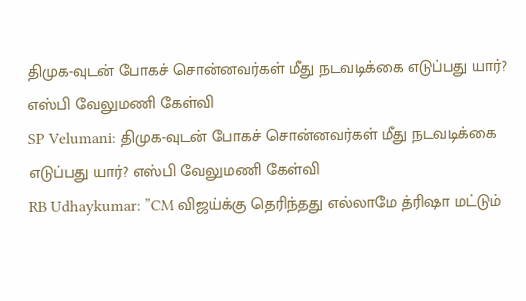திமுக-வுடன் போகச் சொன்னவர்கள் மீது நடவடிக்கை எடுப்பது யார்? எஸ்பி வேலுமணி கேள்வி
SP Velumani: திமுக-வுடன் போகச் சொன்னவர்கள் மீது நடவடிக்கை எடுப்பது யார்? எஸ்பி வேலுமணி கேள்வி
RB Udhaykumar: ”CM விஜய்க்கு தெரிந்தது எல்லாமே த்ரிஷா மட்டும்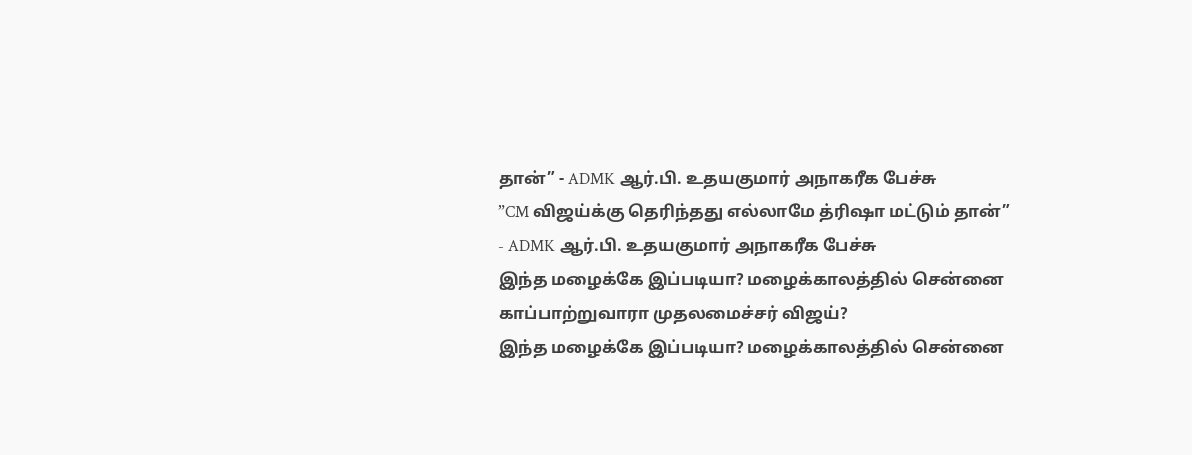தான்” - ADMK ஆர்.பி. உதயகுமார் அநாகரீக பேச்சு
”CM விஜய்க்கு தெரிந்தது எல்லாமே த்ரிஷா மட்டும் தான்” - ADMK ஆர்.பி. உதயகுமார் அநாகரீக பேச்சு
இந்த மழைக்கே இப்படியா? மழைக்காலத்தில் சென்னை காப்பாற்றுவாரா முதலமைச்சர் விஜய்?
இந்த மழைக்கே இப்படியா? மழைக்காலத்தில் சென்னை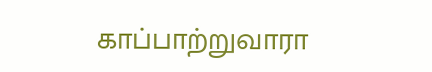காப்பாற்றுவாரா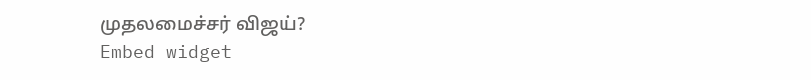முதலமைச்சர் விஜய்?
Embed widget